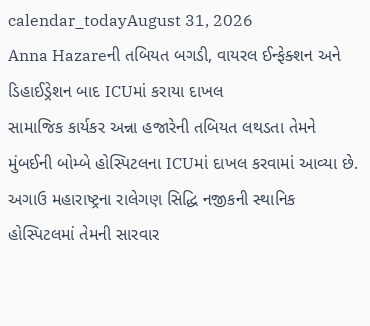calendar_todayAugust 31, 2026
Anna Hazareની તબિયત બગડી, વાયરલ ઈન્ફેક્શન અને ડિહાઈડ્રેશન બાદ ICUમાં કરાયા દાખલ
સામાજિક કાર્યકર અન્ના હજારેની તબિયત લથડતા તેમને મુંબઈની બોમ્બે હોસ્પિટલના ICUમાં દાખલ કરવામાં આવ્યા છે. અગાઉ મહારાષ્ટ્રના રાલેગણ સિદ્ધિ નજીકની સ્થાનિક હોસ્પિટલમાં તેમની સારવાર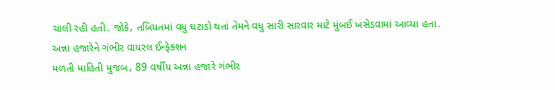ચાલી રહી હતી. જોકે, તબિયતમાં વધુ ઘટાડો થતાં તેમને વધુ સારી સારવાર માટે મુંબઈ ખસેડવામાં આવ્યા હતા.
અન્ના હજારેને ગંભીર વાયરલ ઈન્ફેક્શન
મળતી માહિતી મુજબ, 89 વર્ષીય અન્ના હજારે ગંભીર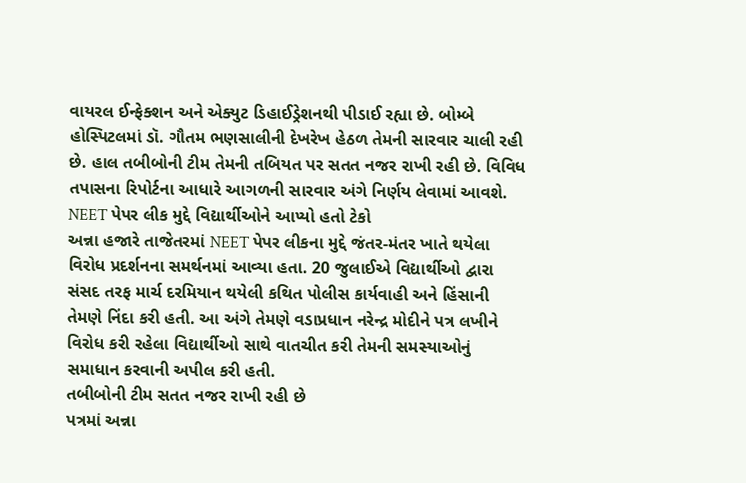વાયરલ ઈન્ફેક્શન અને એક્યુટ ડિહાઈડ્રેશનથી પીડાઈ રહ્યા છે. બોમ્બે હોસ્પિટલમાં ડૉ. ગૌતમ ભણસાલીની દેખરેખ હેઠળ તેમની સારવાર ચાલી રહી છે. હાલ તબીબોની ટીમ તેમની તબિયત પર સતત નજર રાખી રહી છે. વિવિધ તપાસના રિપોર્ટના આધારે આગળની સારવાર અંગે નિર્ણય લેવામાં આવશે.
NEET પેપર લીક મુદ્દે વિદ્યાર્થીઓને આપ્યો હતો ટેકો
અન્ના હજારે તાજેતરમાં NEET પેપર લીકના મુદ્દે જંતર-મંતર ખાતે થયેલા વિરોધ પ્રદર્શનના સમર્થનમાં આવ્યા હતા. 20 જુલાઈએ વિદ્યાર્થીઓ દ્વારા સંસદ તરફ માર્ચ દરમિયાન થયેલી કથિત પોલીસ કાર્યવાહી અને હિંસાની તેમણે નિંદા કરી હતી. આ અંગે તેમણે વડાપ્રધાન નરેન્દ્ર મોદીને પત્ર લખીને વિરોધ કરી રહેલા વિદ્યાર્થીઓ સાથે વાતચીત કરી તેમની સમસ્યાઓનું સમાધાન કરવાની અપીલ કરી હતી.
તબીબોની ટીમ સતત નજર રાખી રહી છે
પત્રમાં અન્ના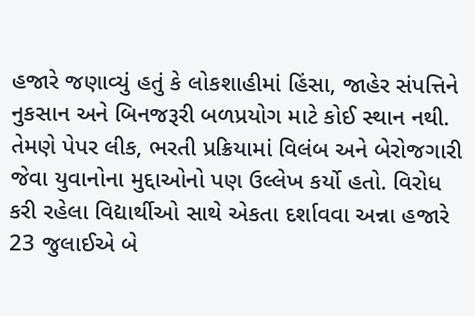હજારે જણાવ્યું હતું કે લોકશાહીમાં હિંસા, જાહેર સંપત્તિને નુકસાન અને બિનજરૂરી બળપ્રયોગ માટે કોઈ સ્થાન નથી. તેમણે પેપર લીક, ભરતી પ્રક્રિયામાં વિલંબ અને બેરોજગારી જેવા યુવાનોના મુદ્દાઓનો પણ ઉલ્લેખ કર્યો હતો. વિરોધ કરી રહેલા વિદ્યાર્થીઓ સાથે એકતા દર્શાવવા અન્ના હજારે 23 જુલાઈએ બે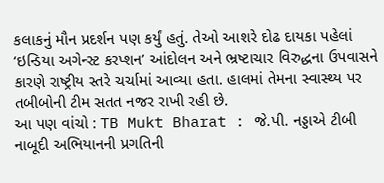કલાકનું મૌન પ્રદર્શન પણ કર્યું હતું. તેઓ આશરે દોઢ દાયકા પહેલાં ‘ઇન્ડિયા અગેન્સ્ટ કરપ્શન’ આંદોલન અને ભ્રષ્ટાચાર વિરુદ્ધના ઉપવાસને કારણે રાષ્ટ્રીય સ્તરે ચર્ચામાં આવ્યા હતા. હાલમાં તેમના સ્વાસ્થ્ય પર તબીબોની ટીમ સતત નજર રાખી રહી છે.
આ પણ વાંચો : TB Mukt Bharat : જે.પી. નડ્ડાએ ટીબી નાબૂદી અભિયાનની પ્રગતિની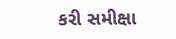કરી સમીક્ષા